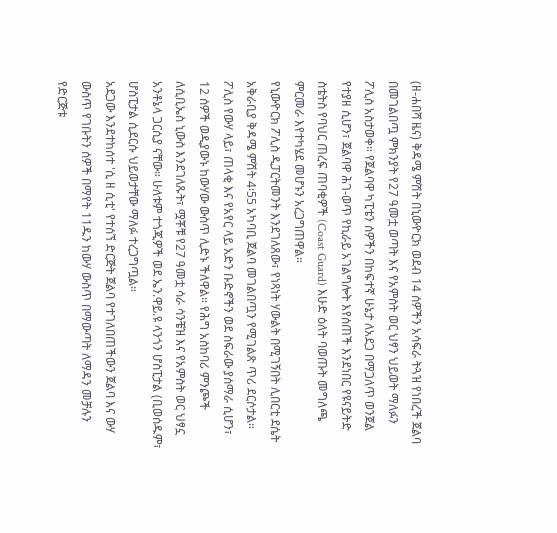(ዘ-ሐበሻ ዜና) ቅዳሜ ምሽት በኒውዮርክ ወደብ 14 ሰዎችን አሳፍራ ትጓዝ የነበረች ጀልባ በመገልበጧ ምክንያት የ27 ዓመቷ ወጣት እና የአምስት ወር ህፃን ህይወት ማለፉን ፖሊስ አስታወቀ። የጀልባዋ ካፒቴን ሰዎችን በከፍተኛ ሁኔታ ለአደጋ በማጋለጥ ወንጀል የተያዘ ሲሆን፣ ጀልባዋ ሕገ-ወጥ የኪራይ አገልግሎት እየሰጠች እንደነበር የዩናይትድ ስቴትስ የባህር ጠረፍ ጠባቂዎች (Coast Guard) እሁድ ዕለት ባወጡት መግለጫ ምርመራ እየተካሄደ መሆኑን አረጋግጠዋል።
የኒውዮርክ ፖሊስ ዲፓርትመንት እንደገለጸው፣ የነጻነት ሃውልት በሚገኝበት ሊበርቲ ደሴት አቅራቢያ ቅዳሜ ምሽት 4፡55 አካባቢ ጀልባ መገልበጧን የሚገልጽ ጥሪ ደርሶታል። ፖሊስ የውሃ ላይ፣ ጠላቂ እና የአየር ላይ አድን ቡድኖችን ወደ ስፍራው ያሰማራ ሲሆን፣ 12 ሰዎች ወዲያውኑ ከውሃው ውስጥ ሊድኑ ችለዋል። የሕግ አስከባሪ ምንጮች ለሲቢኤስ ኒውስ እንደገለጹት፣ ሟቾቹ የ27 ዓመቷ ሳራ ሳንቼዝ እና የአምስት ወር ህፃኗ አንቶኔላ ጋርሲያ ናቸው። ሁለቱም ተጎጂዎች ወደ ኤን.ዋይ.ዩ ላንጎን ሆስፒታል (ቢወሰዱም፣ ሆስፒታል ሲደርሱ ህይወታቸው ማለፉ ተረጋግጧል።
አደጋው እንደተከሰተ 'ሲ ዘ ሲቲ' የተሰኘ ድርጅት ጀልባ የተገለበጠችውን ጀልባ እና ውሃ ውስጥ የገቡትን ሰዎች በማየት 11ዱን ከውሃ ውስጥ በማውጣት ለማዳን መቻሉን የድርጅቱ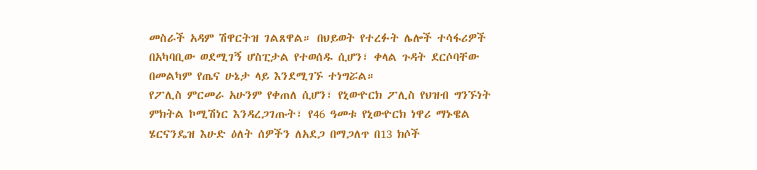መስራች አዳም ሽዋርትዝ ገልጸዋል። በህይወት የተረፉት ሌሎች ተሳፋሪዎች በአካባቢው ወደሚገኝ ሆስፒታል የተወሰዱ ሲሆን፣ ቀላል ጉዳት ደርሶባቸው በመልካም የጤና ሁኔታ ላይ እንደሚገኙ ተነግሯል።
የፖሊስ ምርመራ አሁንም የቀጠለ ሲሆን፣ የኒውዮርክ ፖሊስ የህዝብ ግንኙነት ምክትል ኮሚሽነር እንዳረጋገጡት፣ የ46 ዓመቱ የኒውዮርክ ነዋሪ ማኑዌል ሄርናንዴዝ እሁድ ዕለት ሰዎችን ለአደጋ በማጋለጥ በ13 ክሶች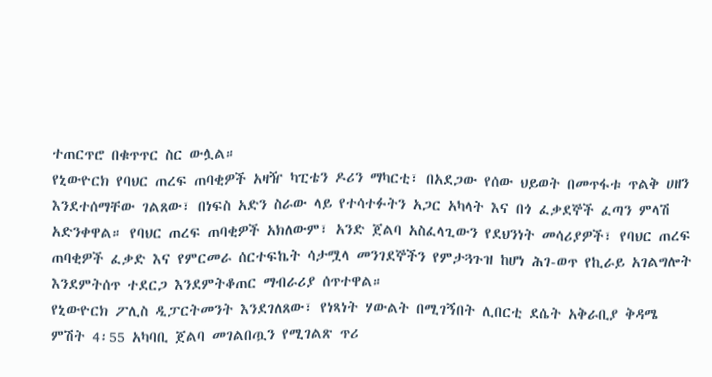ተጠርጥሮ በቁጥጥር ስር ውሏል።
የኒውዮርክ የባህር ጠረፍ ጠባቂዎች አዛዥ ካፒቴን ዶሪን ማካርቲ፣ በአደጋው የሰው ህይወት በመጥፋቱ ጥልቅ ሀዘን እንደተሰማቸው ገልጸው፣ በነፍስ አድን ስራው ላይ የተሳተፉትን አጋር አካላት እና በጎ ፈቃደኞች ፈጣን ምላሽ አድንቀዋል። የባህር ጠረፍ ጠባቂዎች አክለውም፣ አንድ ጀልባ አስፈላጊውን የደህንነት መሳሪያዎች፣ የባህር ጠረፍ ጠባቂዎች ፈቃድ እና የምርመራ ሰርተፍኬት ሳታሟላ መንገደኞችን የምታጓጉዝ ከሆነ ሕገ-ወጥ የኪራይ አገልግሎት እንደምትሰጥ ተደርጋ እንደምትቆጠር ማብራሪያ ሰጥተዋል።
የኒውዮርክ ፖሊስ ዲፓርትመንት እንደገለጸው፣ የነጻነት ሃውልት በሚገኝበት ሊበርቲ ደሴት አቅራቢያ ቅዳሜ ምሽት 4፡55 አካባቢ ጀልባ መገልበጧን የሚገልጽ ጥሪ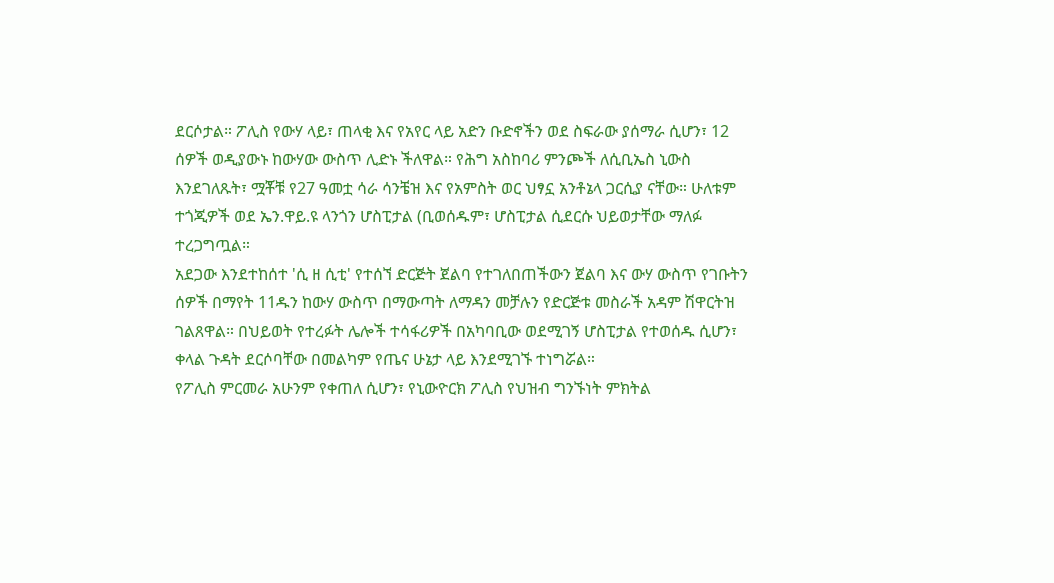ደርሶታል። ፖሊስ የውሃ ላይ፣ ጠላቂ እና የአየር ላይ አድን ቡድኖችን ወደ ስፍራው ያሰማራ ሲሆን፣ 12 ሰዎች ወዲያውኑ ከውሃው ውስጥ ሊድኑ ችለዋል። የሕግ አስከባሪ ምንጮች ለሲቢኤስ ኒውስ እንደገለጹት፣ ሟቾቹ የ27 ዓመቷ ሳራ ሳንቼዝ እና የአምስት ወር ህፃኗ አንቶኔላ ጋርሲያ ናቸው። ሁለቱም ተጎጂዎች ወደ ኤን.ዋይ.ዩ ላንጎን ሆስፒታል (ቢወሰዱም፣ ሆስፒታል ሲደርሱ ህይወታቸው ማለፉ ተረጋግጧል።
አደጋው እንደተከሰተ 'ሲ ዘ ሲቲ' የተሰኘ ድርጅት ጀልባ የተገለበጠችውን ጀልባ እና ውሃ ውስጥ የገቡትን ሰዎች በማየት 11ዱን ከውሃ ውስጥ በማውጣት ለማዳን መቻሉን የድርጅቱ መስራች አዳም ሽዋርትዝ ገልጸዋል። በህይወት የተረፉት ሌሎች ተሳፋሪዎች በአካባቢው ወደሚገኝ ሆስፒታል የተወሰዱ ሲሆን፣ ቀላል ጉዳት ደርሶባቸው በመልካም የጤና ሁኔታ ላይ እንደሚገኙ ተነግሯል።
የፖሊስ ምርመራ አሁንም የቀጠለ ሲሆን፣ የኒውዮርክ ፖሊስ የህዝብ ግንኙነት ምክትል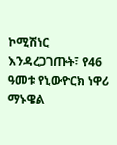ኮሚሽነር እንዳረጋገጡት፣ የ46 ዓመቱ የኒውዮርክ ነዋሪ ማኑዌል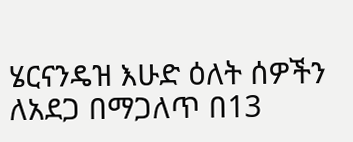ሄርናንዴዝ እሁድ ዕለት ሰዎችን ለአደጋ በማጋለጥ በ13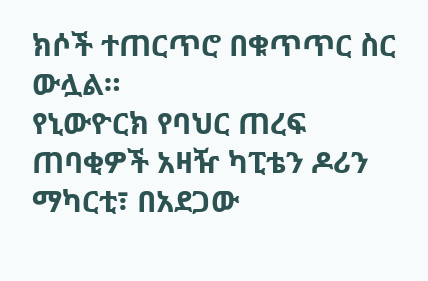ክሶች ተጠርጥሮ በቁጥጥር ስር ውሏል።
የኒውዮርክ የባህር ጠረፍ ጠባቂዎች አዛዥ ካፒቴን ዶሪን ማካርቲ፣ በአደጋው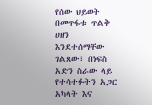የሰው ህይወት በመጥፋቱ ጥልቅ ሀዘን እንደተሰማቸው ገልጸው፣ በነፍስ አድን ስራው ላይ የተሳተፉትን አጋር አካላት እና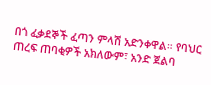በጎ ፈቃደኞች ፈጣን ምላሽ አድንቀዋል። የባህር ጠረፍ ጠባቂዎች አክለውም፣ አንድ ጀልባ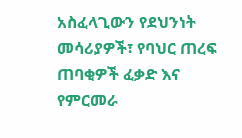አስፈላጊውን የደህንነት መሳሪያዎች፣ የባህር ጠረፍ ጠባቂዎች ፈቃድ እና የምርመራ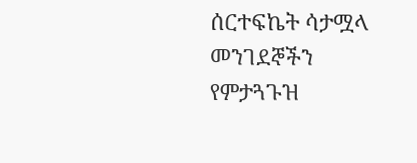ሰርተፍኬት ሳታሟላ መንገደኞችን የምታጓጉዝ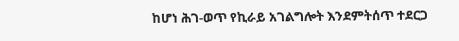ከሆነ ሕገ-ወጥ የኪራይ አገልግሎት እንደምትሰጥ ተደርጋ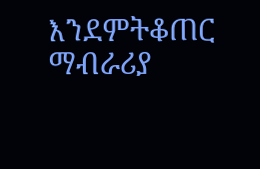እንደምትቆጠር ማብራሪያ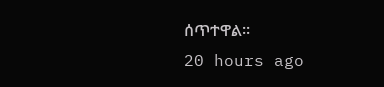ሰጥተዋል።
20 hours ago